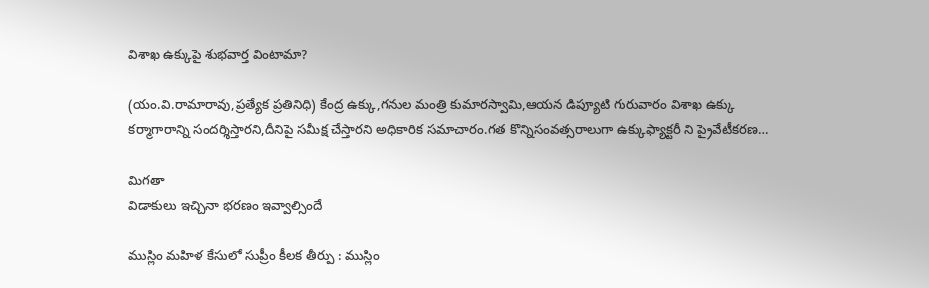విశాఖ ఉక్కుపై శుభవార్త వింటామా?

(యం.వి.రామారావు,ప్రత్యేక ప్రతినిధి) కేంద్ర ఉక్కు,గనుల మంత్రి కుమారస్వామి,ఆయన డిప్యూటి గురువారం విశాఖ ఉక్కు కర్మాగారాన్ని సందర్శిస్తారని,దీనిపై సమీక్ష చేస్తారని అధికారిక సమాచారం.గత కొన్నిసంవత్సరాలుగా ఉక్కుఫ్యాక్టరీ ని ప్రైవేటీకరణ…

మిగతా
విడాకులు ఇచ్చినా భరణం ఇవ్వాల్సిందే

ముస్లిం మహిళ కేసులో సుప్రీం కీలక తీర్పు : ముస్లిం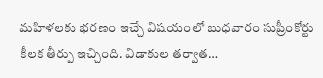మహిళలకు భరణం ఇచ్చే విషయంలో బుధవారం సుప్రీంకోర్టు కీలక తీర్పు ఇచ్చింది. విడాకుల తర్వాత…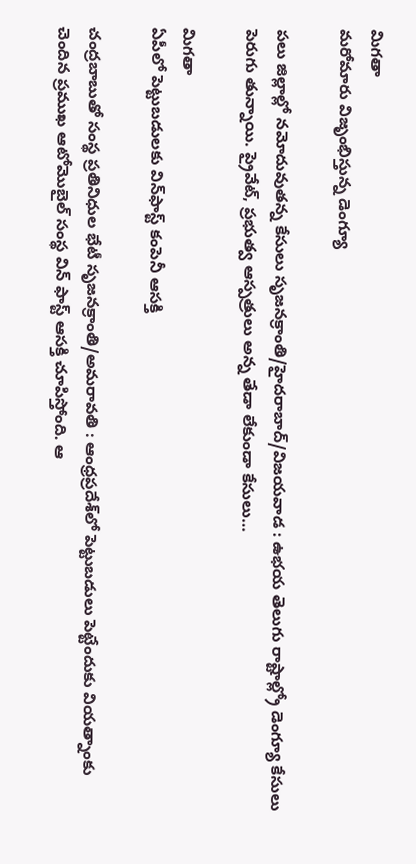మిగతా
మరోమారు విజృంభిస్తున్న డెంగ్యూ

పలు జిల్లాల్లో నమోదువుతన్న కేసులు సృజనక్రాంతి/హైదరాబాద్‌/విజయవాడ : ఉభయ తెలుగు రాష్టాల్ల్రో డెంగ్యూ కేసులు పెరుగు తున్నాయి. ప్రైవేట్‌, ప్రభుత్వ ఆస్పత్రులు అన్న తేడా లేకుండా కేసులు…

మిగతా
ఏపీలో పెట్టుబడులకు విన్‌ఫాస్ట్‌ కంపెనీ ఆసక్తి

చంద్రబాబుతో సంస్థ ప్రతినిధుల భేటీ సృజనక్రాంతి/అమరావతి : ఆంధ్రప్రదేశ్‌లో పెట్టుబడులు పెట్టేందుకు వియత్నాంకు చెందిన ప్రముఖ ఆటోమొబైల్‌ సంస్థ విన్‌ ఫాస్ట్‌ ఆసక్తి చూపిస్తోంది. ఆ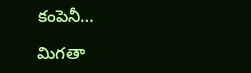కంపెనీ…

మిగతా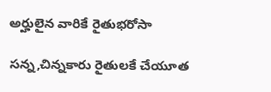అర్హులైన వారికే రైతుభరోసా

సన్న,చిన్నకారు రైతులకే చేయూత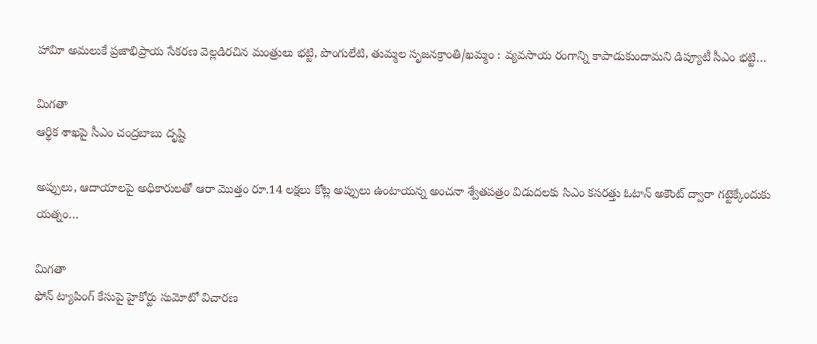హావిూ అమలుకే ప్రజాభిప్రాయ సేకరణ వెల్లడిరచిన మంత్రులు భట్టి, పొంగులేటి, తుమ్మల సృజనక్రాంతి/ఖమ్మం : వ్యవసాయ రంగాన్ని కాపాడుకుందామని డిప్యూటీ సీఎం భట్టి…

మిగతా
ఆర్థిక శాఖపై సీఎం చంద్రబాబు దృష్టి

అప్పులు, ఆదాయాలపై అధికారులతో ఆరా మొత్తం రూ.14 లక్షలు కోట్ల అప్పులు ఉంటాయన్న అంచనా శ్వేతపత్రం విడుదలకు సిఎం కసరత్తు ఓటాన్‌ అకౌంట్‌ ద్వారా గట్టెక్కేందుకు యత్నం…

మిగతా
ఫోన్‌ ట్యాపింగ్‌ కేసుపై హైకోర్టు సుమోటో విచారణ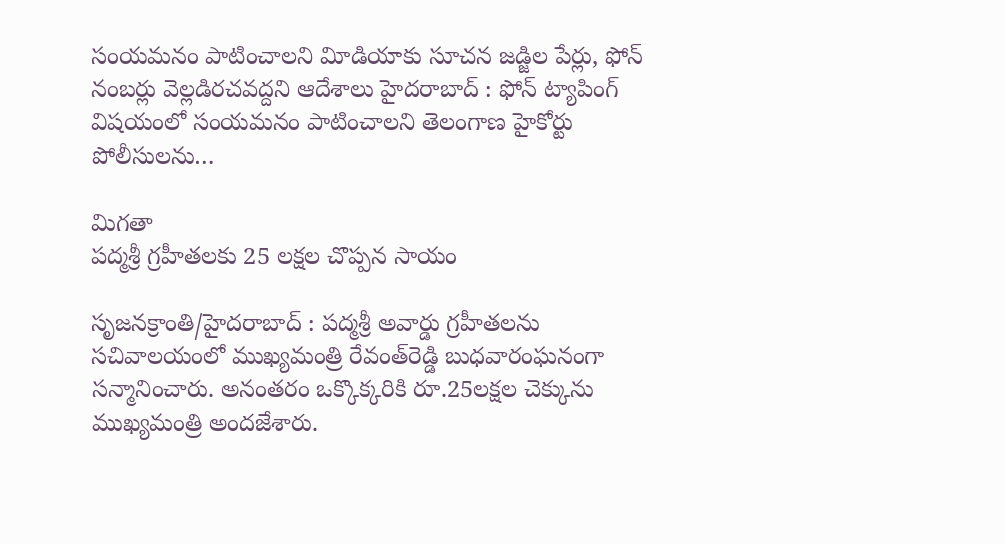సంయమనం పాటించాలని విూడియాకు సూచన జడ్జిల పేర్లు, ఫోన్‌ నంబర్లు వెల్లడిరచవద్దని ఆదేశాలు హైదరాబాద్‌ : ఫోన్‌ ట్యాపింగ్‌ విషయంలో సంయమనం పాటించాలని తెలంగాణ హైకోర్టు పోలీసులను…

మిగతా
పద్మశ్రీ గ్రహీతలకు 25 లక్షల చొప్పన సాయం

సృజనక్రాంతి/హైదరాబాద్‌ : పద్మశ్రీ అవార్డు గ్రహీతలను సచివాలయంలో ముఖ్యమంత్రి రేవంత్‌రెడ్డి బుధవారంఘనంగా సన్మానించారు. అనంతరం ఒక్కొక్కరికి రూ.25లక్షల చెక్కును ముఖ్యమంత్రి అందజేశారు.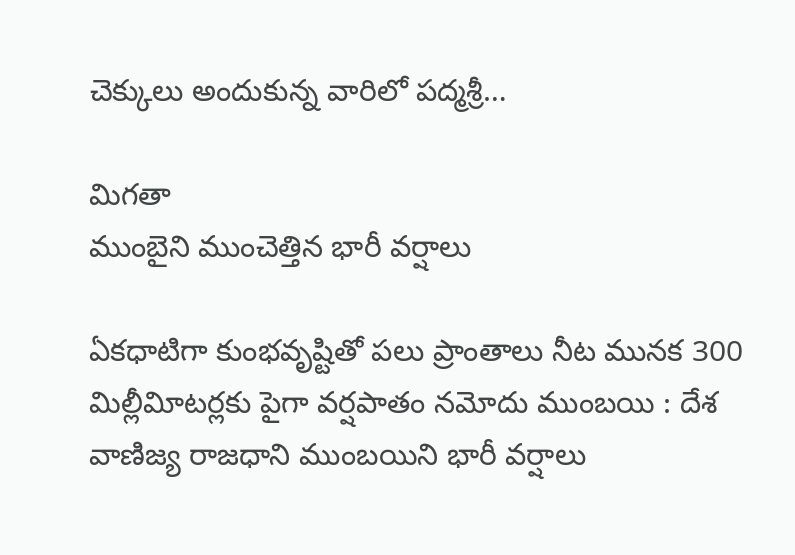చెక్కులు అందుకున్న వారిలో పద్మశ్రీ…

మిగతా
ముంబైని ముంచెత్తిన భారీ వర్షాలు

ఏకధాటిగా కుంభవృష్టితో పలు ప్రాంతాలు నీట మునక 300 మిల్లీవిూటర్లకు పైగా వర్షపాతం నమోదు ముంబయి : దేశ వాణిజ్య రాజధాని ముంబయిని భారీ వర్షాలు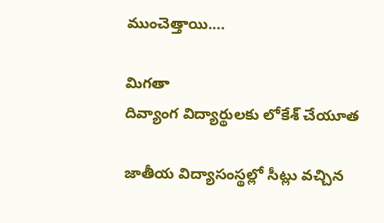ముంచెత్తాయి.…

మిగతా
దివ్యాంగ విద్యార్థులకు లోకేశ్‌ చేయూత

జాతీయ విద్యాసంస్థల్లో సీట్లు వచ్చిన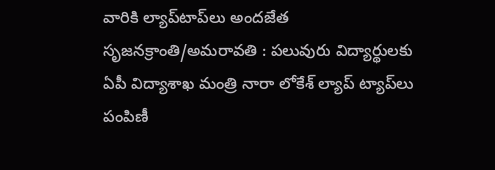వారికి ల్యాప్‌టాప్‌లు అందజేత సృజనక్రాంతి/అమరావతి : పలువురు విద్యార్థులకు ఏపీ విద్యాశాఖ మంత్రి నారా లోకేశ్‌ ల్యాప్‌ ట్యాప్‌లు పంపిణీ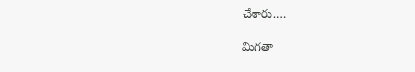చేశారు.…

మిగతా